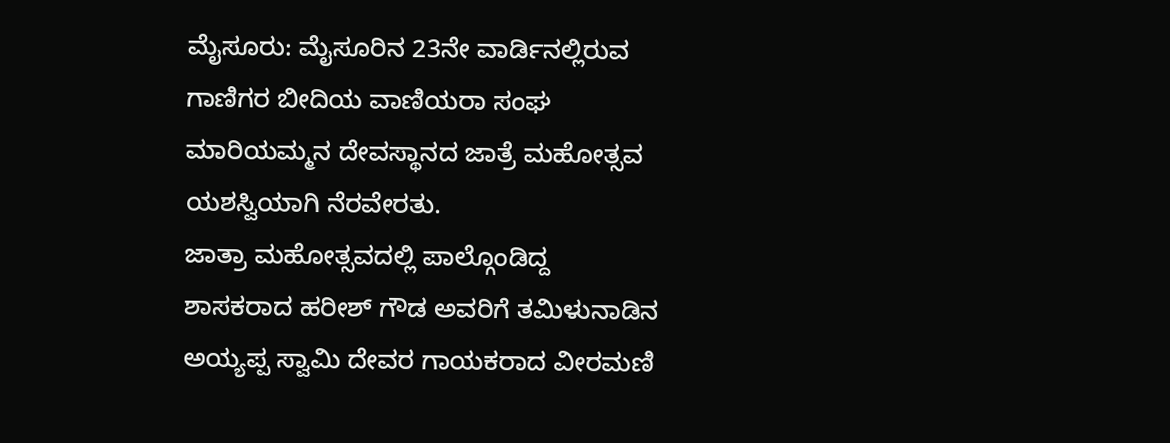ಮೈಸೂರು: ಮೈಸೂರಿನ 23ನೇ ವಾರ್ಡಿನಲ್ಲಿರುವ ಗಾಣಿಗರ ಬೀದಿಯ ವಾಣಿಯರಾ ಸಂಘ ಮಾರಿಯಮ್ಮನ ದೇವಸ್ಥಾನದ ಜಾತ್ರೆ ಮಹೋತ್ಸವ ಯಶಸ್ವಿಯಾಗಿ ನೆರವೇರತು.
ಜಾತ್ರಾ ಮಹೋತ್ಸವದಲ್ಲಿ ಪಾಲ್ಗೊಂಡಿದ್ದ ಶಾಸಕರಾದ ಹರೀಶ್ ಗೌಡ ಅವರಿಗೆ ತಮಿಳುನಾಡಿನ ಅಯ್ಯಪ್ಪ ಸ್ವಾಮಿ ದೇವರ ಗಾಯಕರಾದ ವೀರಮಣಿ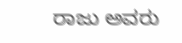ರಾಜು ಅವರು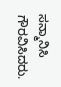ಸನ್ಮಾನಿಸಿ ಗೌರವಿಸಿದರು.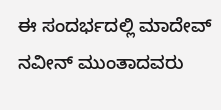ಈ ಸಂದರ್ಭದಲ್ಲಿ ಮಾದೇವ್ ನವೀನ್ ಮುಂತಾದವರು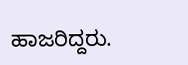ಹಾಜರಿದ್ದರು.